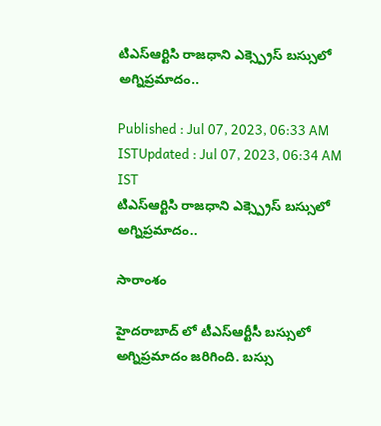టిఎస్ఆర్టిసి రాజధాని ఎక్స్ప్రెస్ బస్సులో అగ్నిప్రమాదం..

Published : Jul 07, 2023, 06:33 AM ISTUpdated : Jul 07, 2023, 06:34 AM IST
టిఎస్ఆర్టిసి రాజధాని ఎక్స్ప్రెస్ బస్సులో అగ్నిప్రమాదం..

సారాంశం

హైదరాబాద్ లో టీఎస్ఆర్టీసీ బస్సులో అగ్నిప్రమాదం జరిగింది. బస్సు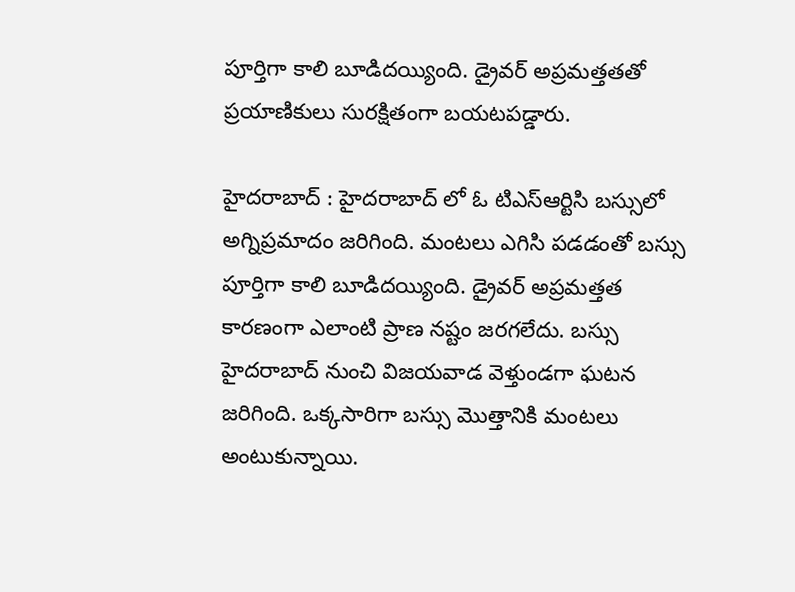పూర్తిగా కాలి బూడిదయ్యింది. డ్రైవర్ అప్రమత్తతతో ప్రయాణికులు సురక్షితంగా బయటపడ్డారు.

హైదరాబాద్ : హైదరాబాద్ లో ఓ టిఎస్ఆర్టిసి బస్సులో అగ్నిప్రమాదం జరిగింది. మంటలు ఎగిసి పడడంతో బస్సు పూర్తిగా కాలి బూడిదయ్యింది. డ్రైవర్ అప్రమత్తత కారణంగా ఎలాంటి ప్రాణ నష్టం జరగలేదు. బస్సు హైదరాబాద్ నుంచి విజయవాడ వెళ్తుండగా ఘటన జరిగింది. ఒక్కసారిగా బస్సు మొత్తానికి మంటలు అంటుకున్నాయి.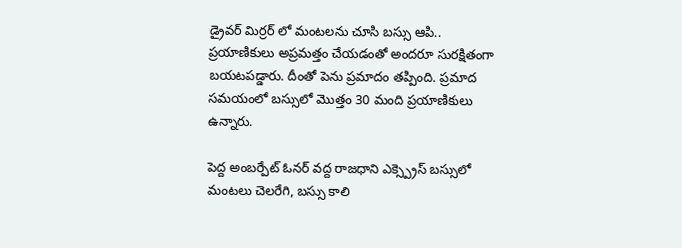డ్రైవర్ మిర్రర్ లో మంటలను చూసి బస్సు ఆపి.. ప్రయాణికులు అప్రమత్తం చేయడంతో అందరూ సురక్షితంగా బయటపడ్డారు. దీంతో పెను ప్రమాదం తప్పింది. ప్రమాద సమయంలో బస్సులో మొత్తం 30 మంది ప్రయాణికులు ఉన్నారు.

పెద్ద అంబర్పేట్ ఓనర్ వద్ద రాజధాని ఎక్స్ప్రెస్ బస్సులో మంటలు చెలరేగి, బస్సు కాలి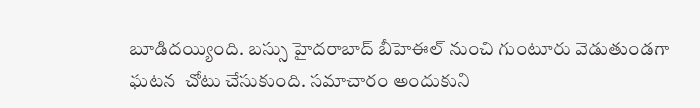బూడిదయ్యింది. బస్సు హైదరాబాద్ బీహెఈల్ నుంచి గుంటూరు వెడుతుండగా ఘటన  చోటు చేసుకుంది. సమాచారం అందుకుని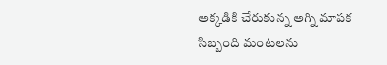అక్కడికి చేరుకున్న అగ్ని మాపక సిబ్బంది మంటలను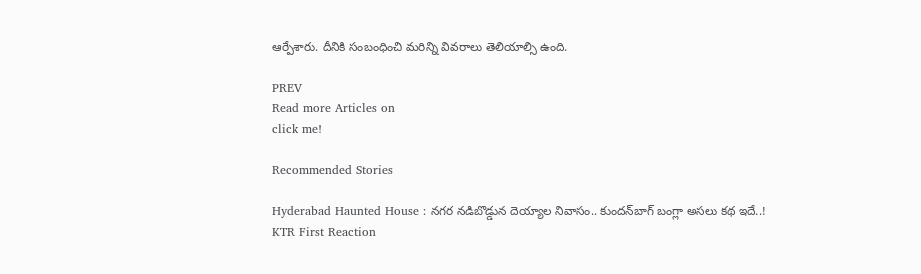ఆర్పేశారు. దీనికి సంబంధించి మరిన్ని వివరాలు తెలియాల్సి ఉంది.

PREV
Read more Articles on
click me!

Recommended Stories

Hyderabad Haunted House : నగర నడిబొడ్డున దెయ్యాల నివాసం.. కుందన్‌బాగ్‌ బంగ్లా అసలు కథ ఇదే..!
KTR First Reaction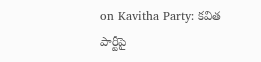on Kavitha Party: కవిత పార్టీపై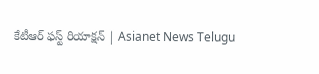కేటీఆర్‌ ఫస్ట్‌ రియాక్షన్‌ | Asianet News Telugu